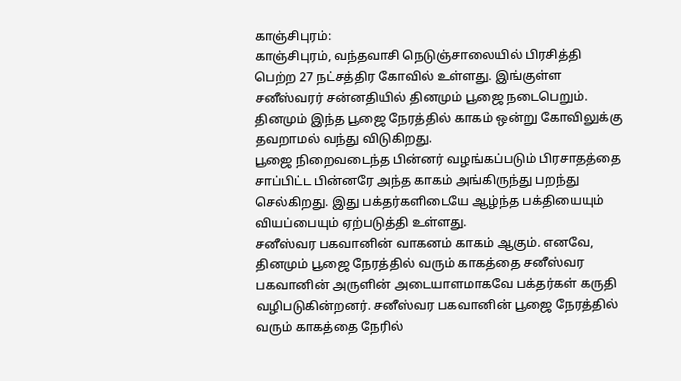காஞ்சிபுரம்:
காஞ்சிபுரம், வந்தவாசி நெடுஞ்சாலையில் பிரசித்தி பெற்ற 27 நட்சத்திர கோவில் உள்ளது. இங்குள்ள சனீஸ்வரர் சன்னதியில் தினமும் பூஜை நடைபெறும். தினமும் இந்த பூஜை நேரத்தில் காகம் ஒன்று கோவிலுக்கு தவறாமல் வந்து விடுகிறது.
பூஜை நிறைவடைந்த பின்னர் வழங்கப்படும் பிரசாதத்தை சாப்பிட்ட பின்னரே அந்த காகம் அங்கிருந்து பறந்து செல்கிறது. இது பக்தர்களிடையே ஆழ்ந்த பக்தியையும் வியப்பையும் ஏற்படுத்தி உள்ளது.
சனீஸ்வர பகவானின் வாகனம் காகம் ஆகும். எனவே, தினமும் பூஜை நேரத்தில் வரும் காகத்தை சனீஸ்வர பகவானின் அருளின் அடையாளமாகவே பக்தர்கள் கருதி வழிபடுகின்றனர். சனீஸ்வர பகவானின் பூஜை நேரத்தில் வரும் காகத்தை நேரில்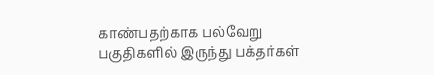காண்பதற்காக பல்வேறு பகுதிகளில் இருந்து பக்தர்கள்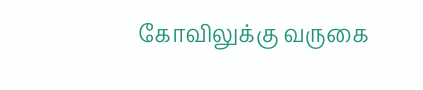கோவிலுக்கு வருகை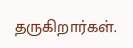தருகிறார்கள்.